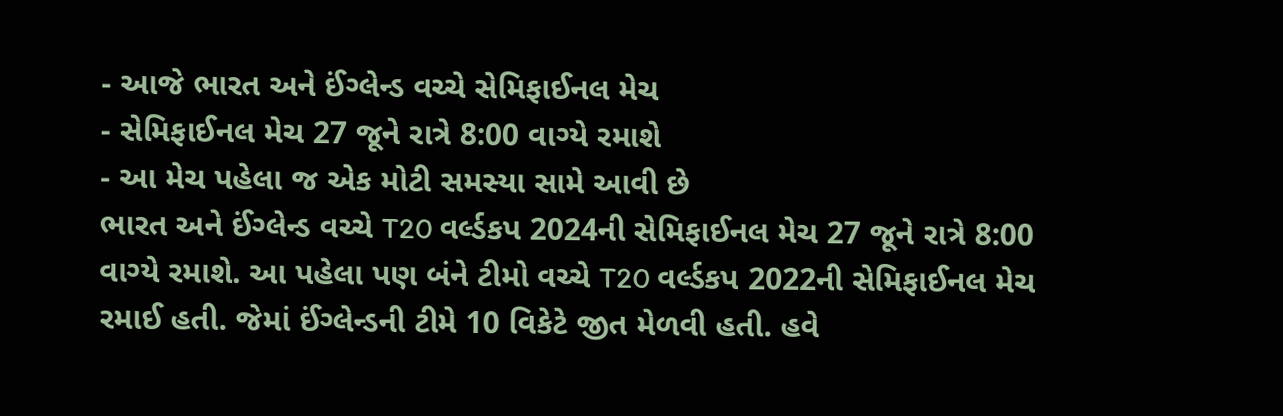- આજે ભારત અને ઈંગ્લેન્ડ વચ્ચે સેમિફાઈનલ મેચ
- સેમિફાઈનલ મેચ 27 જૂને રાત્રે 8:00 વાગ્યે રમાશે
- આ મેચ પહેલા જ એક મોટી સમસ્યા સામે આવી છે
ભારત અને ઈંગ્લેન્ડ વચ્ચે T20 વર્લ્ડકપ 2024ની સેમિફાઈનલ મેચ 27 જૂને રાત્રે 8:00 વાગ્યે રમાશે. આ પહેલા પણ બંને ટીમો વચ્ચે T20 વર્લ્ડકપ 2022ની સેમિફાઈનલ મેચ રમાઈ હતી. જેમાં ઈંગ્લેન્ડની ટીમે 10 વિકેટે જીત મેળવી હતી. હવે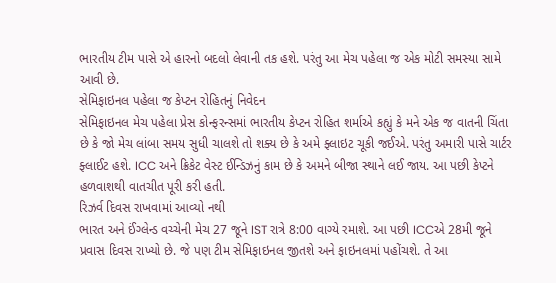ભારતીય ટીમ પાસે એ હારનો બદલો લેવાની તક હશે. પરંતુ આ મેચ પહેલા જ એક મોટી સમસ્યા સામે આવી છે.
સેમિફાઇનલ પહેલા જ કેપ્ટન રોહિતનું નિવેદન
સેમિફાઇનલ મેચ પહેલા પ્રેસ કોન્ફરન્સમાં ભારતીય કેપ્ટન રોહિત શર્માએ કહ્યું કે મને એક જ વાતની ચિંતા છે કે જો મેચ લાંબા સમય સુધી ચાલશે તો શક્ય છે કે અમે ફ્લાઇટ ચૂકી જઈએ. પરંતુ અમારી પાસે ચાર્ટર ફ્લાઈટ હશે. ICC અને ક્રિકેટ વેસ્ટ ઈન્ડિઝનું કામ છે કે અમને બીજા સ્થાને લઈ જાય. આ પછી કેપ્ટને હળવાશથી વાતચીત પૂરી કરી હતી.
રિઝર્વ દિવસ રાખવામાં આવ્યો નથી
ભારત અને ઈંગ્લેન્ડ વચ્ચેની મેચ 27 જૂને IST રાત્રે 8:00 વાગ્યે રમાશે. આ પછી ICCએ 28મી જૂને પ્રવાસ દિવસ રાખ્યો છે. જે પણ ટીમ સેમિફાઇનલ જીતશે અને ફાઇનલમાં પહોંચશે. તે આ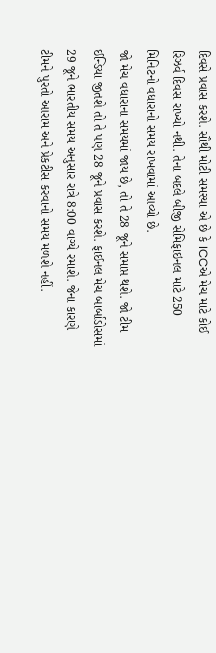દિવસે પ્રવાસ કરશે. સૌથી મોટી સમસ્યા એ છે કે ICCએ મેચ માટે કોઈ રિઝર્વ દિવસ રાખ્યો નથી. તેના બદલે બીજી સેમિફાઇનલ માટે 250 મિનિટનો વધારાનો સમય રાખવામાં આવ્યો છે.
જો મેચ વધારાના સમયમાં જાય છે, તો તે 28 જૂને સમાપ્ત થશે. જો ટીમ ઈન્ડિયા જીતશે તો તે પણ 28 જૂને પ્રવાસ કરશે. ફાઈનલ મેચ બાર્બાડોસમાં 29 જૂને ભારતીય સમય અનુસાર રાત્રે 8:00 વાગ્યે રમાશે. જેના કારણે ટીમને પુરતો આરામ અને પ્રેકટીસ કરવાનો સમય મળશે નહીં.